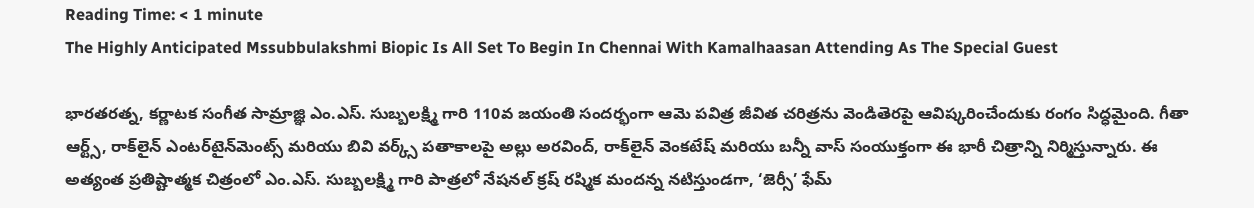Reading Time: < 1 minute
The Highly Anticipated Mssubbulakshmi Biopic Is All Set To Begin In Chennai With Kamalhaasan Attending As The Special Guest

భారతరత్న, కర్ణాటక సంగీత సామ్రాజ్ఞి ఎం.ఎస్. సుబ్బలక్ష్మి గారి 110వ జయంతి సందర్భంగా ఆమె పవిత్ర జీవిత చరిత్రను వెండితెరపై ఆవిష్కరించేందుకు రంగం సిద్ధమైంది. గీతా ఆర్ట్స్, రాక్‌లైన్ ఎంటర్‌టైన్‌మెంట్స్ మరియు బివి వర్క్స్ పతాకాలపై అల్లు అరవింద్, రాక్‌లైన్ వెంకటేష్ మరియు బన్నీ వాస్ సంయుక్తంగా ఈ భారీ చిత్రాన్ని నిర్మిస్తున్నారు. ఈ అత్యంత ప్రతిష్టాత్మక చిత్రంలో ఎం.ఎస్. సుబ్బలక్ష్మి గారి పాత్రలో నేషనల్ క్రష్ రష్మిక మందన్న నటిస్తుండగా, ‘జెర్సీ’ ఫేమ్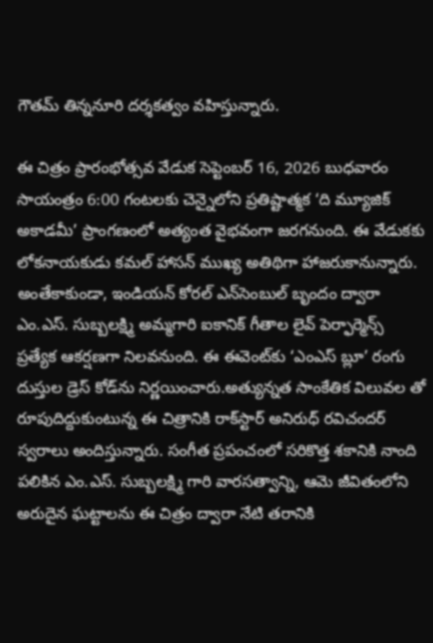గౌతమ్ తిన్ననూరి దర్శకత్వం వహిస్తున్నారు.

ఈ చిత్రం ప్రారంభోత్సవ వేడుక సెప్టెంబర్ 16, 2026 బుధవారం సాయంత్రం 6:00 గంటలకు చెన్నైలోని ప్రతిష్టాత్మక ‘ది మ్యూజిక్ అకాడమీ’ ప్రాంగణంలో అత్యంత వైభవంగా జరగనుంది. ఈ వేడుకకు లోకనాయకుడు కమల్ హాసన్ ముఖ్య అతిథిగా హాజరుకానున్నారు. అంతేకాకుండా, ఇండియన్ కోరల్ ఎన్‌సెంబుల్ బృందం ద్వారా ఎం.ఎస్. సుబ్బలక్ష్మి అమ్మగారి ఐకానిక్ గీతాల లైవ్ పెర్ఫార్మెన్స్ ప్రత్యేక ఆకర్షణగా నిలవనుంది. ఈ ఈవెంట్‌కు ‘ఎంఎస్ బ్లూ’ రంగు దుస్తుల డ్రెస్ కోడ్‌ను నిర్ణయించారు.అత్యున్నత సాంకేతిక విలువల తో రూపుదిద్దుకుంటున్న ఈ చిత్రానికి రాక్‌స్టార్ అనిరుధ్ రవిచందర్ స్వరాలు అందిస్తున్నారు. సంగీత ప్రపంచంలో సరికొత్త శకానికి నాంది పలికిన ఎం.ఎస్. సుబ్బలక్ష్మి గారి వారసత్వాన్ని, ఆమె జీవితంలోని అరుదైన ఘట్టాలను ఈ చిత్రం ద్వారా నేటి తరానికి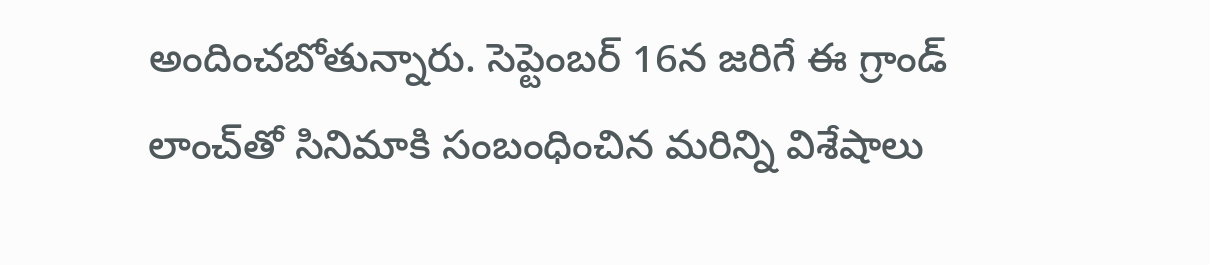అందించబోతున్నారు. సెప్టెంబర్ 16న జరిగే ఈ గ్రాండ్ లాంచ్‌తో సినిమాకి సంబంధించిన మరిన్ని విశేషాలు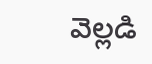వెల్లడి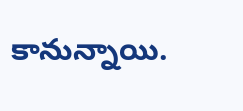కానున్నాయి.